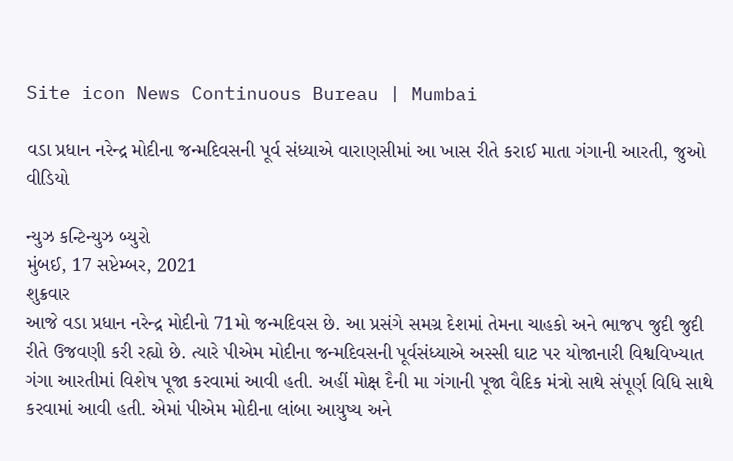Site icon News Continuous Bureau | Mumbai

વડા પ્રધાન નરેન્દ્ર મોદીના જન્મદિવસની પૂર્વ સંધ્યાએ વારાણસીમાં આ ખાસ રીતે કરાઈ માતા ગંગાની આરતી, જુઓ વીડિયો

ન્યુઝ કન્ટિન્યુઝ બ્યુરો
મુંબઈ, 17 સપ્ટેમ્બર, 2021
શુક્રવાર
આજે વડા પ્રધાન નરેન્દ્ર મોદીનો 71મો જન્મદિવસ છે. આ પ્રસંગે સમગ્ર દેશમાં તેમના ચાહકો અને ભાજપ જુદી જુદી રીતે ઉજવણી કરી રહ્યો છે. ત્યારે પીએમ મોદીના જન્મદિવસની પૂર્વસંધ્યાએ અસ્સી ઘાટ પર યોજાનારી વિશ્વવિખ્યાત ગંગા આરતીમાં વિશેષ પૂજા કરવામાં આવી હતી. અહીં મોક્ષ દૈની મા ગંગાની પૂજા વૈદિક મંત્રો સાથે સંપૂર્ણ વિધિ સાથે કરવામાં આવી હતી. એમાં પીએમ મોદીના લાંબા આયુષ્ય અને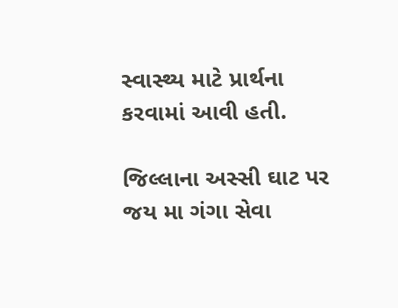સ્વાસ્થ્ય માટે પ્રાર્થના કરવામાં આવી હતી.

જિલ્લાના અસ્સી ઘાટ પર જય મા ગંગા સેવા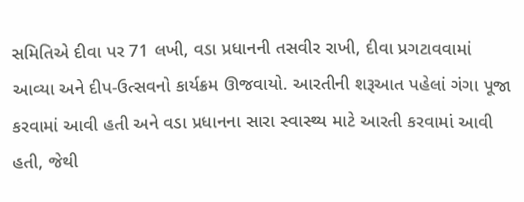સમિતિએ દીવા પર 71 લખી, વડા પ્રધાનની તસવીર રાખી, દીવા પ્રગટાવવામાં આવ્યા અને દીપ-ઉત્સવનો કાર્યક્રમ ઊજવાયો. આરતીની શરૂઆત પહેલાં ગંગા પૂજા કરવામાં આવી હતી અને વડા પ્રધાનના સારા સ્વાસ્થ્ય માટે આરતી કરવામાં આવી હતી, જેથી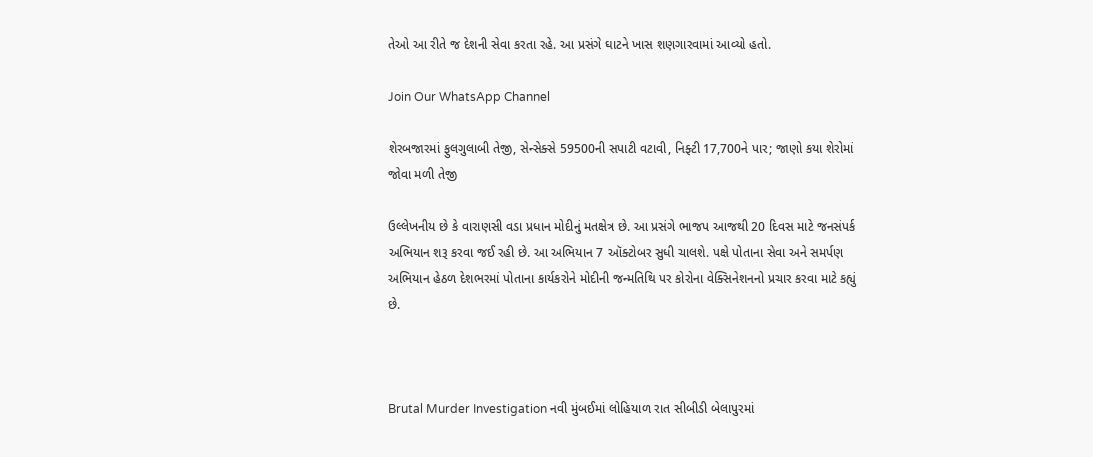તેઓ આ રીતે જ દેશની સેવા કરતા રહે. આ પ્રસંગે ઘાટને ખાસ શણગારવામાં આવ્યો હતો.

Join Our WhatsApp Channel

શેરબજારમાં ફુલગુલાબી તેજી, સેન્સેક્સે 59500ની સપાટી વટાવી, નિફ્ટી 17,700ને પાર; જાણો કયા શેરોમાં જોવા મળી તેજી

ઉલ્લેખનીય છે કે વારાણસી વડા પ્રધાન મોદીનું મતક્ષેત્ર છે. આ પ્રસંગે ભાજપ આજથી 20 દિવસ માટે જનસંપર્ક અભિયાન શરૂ કરવા જઈ રહી છે. આ અભિયાન 7 ઑક્ટોબર સુધી ચાલશે. પક્ષે પોતાના સેવા અને સમર્પણ અભિયાન હેઠળ દેશભરમાં પોતાના કાર્યકરોને મોદીની જન્મતિથિ પર કોરોના વેક્સિનેશનનો પ્રચાર કરવા માટે કહ્યું છે.



Brutal Murder Investigation નવી મુંબઈમાં લોહિયાળ રાત સીબીડી બેલાપુરમાં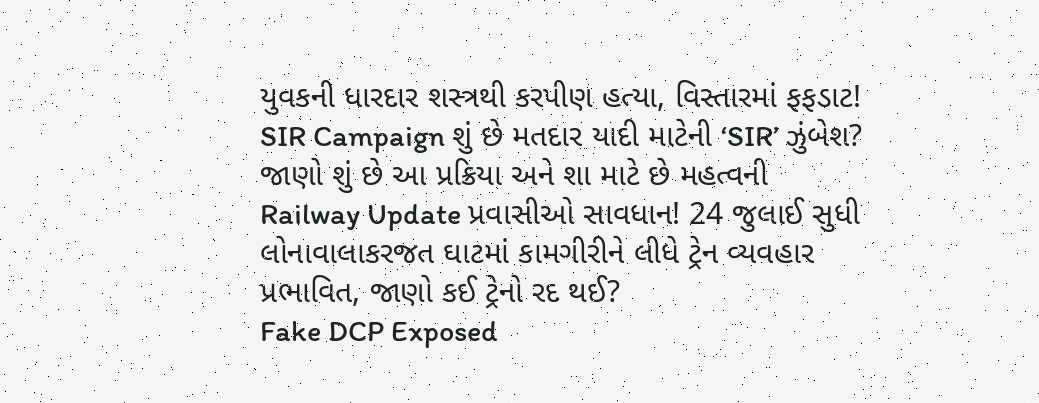યુવકની ધારદાર શસ્ત્રથી કરપીણ હત્યા, વિસ્તારમાં ફફડાટ!
SIR Campaign શું છે મતદાર યાદી માટેની ‘SIR’ ઝુંબેશ? જાણો શું છે આ પ્રક્રિયા અને શા માટે છે મહત્વની
Railway Update પ્રવાસીઓ સાવધાન! 24 જુલાઈ સુધી લોનાવાલાકરજત ઘાટમાં કામગીરીને લીધે ટ્રેન વ્યવહાર પ્રભાવિત, જાણો કઈ ટ્રેનો રદ થઈ?
Fake DCP Exposed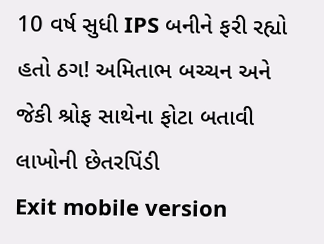10 વર્ષ સુધી IPS બનીને ફરી રહ્યો હતો ઠગ! અમિતાભ બચ્ચન અને જેકી શ્રોફ સાથેના ફોટા બતાવી લાખોની છેતરપિંડી
Exit mobile version